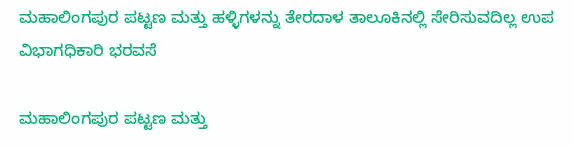ಮಹಾಲಿಂಗಪುರ ಪಟ್ಟಣ ಮತ್ತು ಹಳ್ಳಿಗಳನ್ನು ತೇರದಾಳ ತಾಲೂಕಿನಲ್ಲಿ ಸೇರಿಸುವದಿಲ್ಲ ಉಪ ವಿಭಾಗಧಿಕಾರಿ ಭರವಸೆ

ಮಹಾಲಿಂಗಪುರ ಪಟ್ಟಣ ಮತ್ತು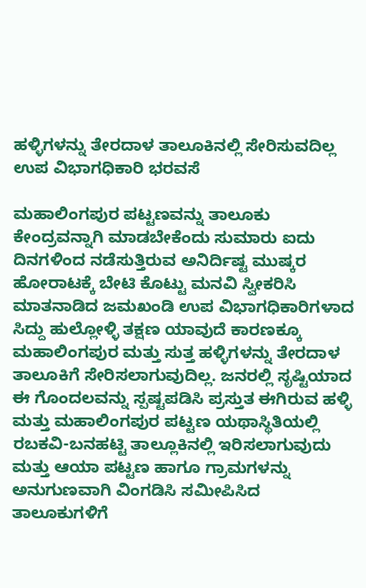ಹಳ್ಳಿಗಳನ್ನು ತೇರದಾಳ ತಾಲೂಕಿನಲ್ಲಿ ಸೇರಿಸುವದಿಲ್ಲ ಉಪ ವಿಭಾಗಧಿಕಾರಿ ಭರವಸೆ

ಮಹಾಲಿಂಗಪುರ ಪಟ್ಟಣವನ್ನು ತಾಲೂಕು ಕೇಂದ್ರವನ್ನಾಗಿ ಮಾಡಬೇಕೆಂದು ಸುಮಾರು ಐದು ದಿನಗಳಿಂದ ನಡೆಸುತ್ತಿರುವ ಅನಿರ್ದಿಷ್ಟ ಮುಷ್ಕರ ಹೋರಾಟಕ್ಕೆ ಬೇಟಿ ಕೊಟ್ಟು ಮನವಿ ಸ್ವೀಕರಿಸಿ ಮಾತನಾಡಿದ ಜಮಖಂಡಿ ಉಪ ವಿಭಾಗಧಿಕಾರಿಗಳಾದ ಸಿದ್ದು ಹುಲ್ಲೋಳ್ಳಿ ತಕ್ಷಣ ಯಾವುದೆ ಕಾರಣಕ್ಕೂ ಮಹಾಲಿಂಗಪುರ ಮತ್ತು ಸುತ್ತ ಹಳ್ಳಿಗಳನ್ನು ತೇರದಾಳ ತಾಲೂಕಿಗೆ ಸೇರಿಸಲಾಗುವುದಿಲ್ಲ. ಜನರಲ್ಲಿ ಸೃಷ್ಟಿಯಾದ ಈ ಗೊಂದಲವನ್ನು ಸ್ಪಷ್ಟಪಡಿಸಿ ಪ್ರಸ್ತುತ ಈಗಿರುವ ಹಳ್ಳಿ ಮತ್ತು ಮಹಾಲಿಂಗಪುರ ಪಟ್ಟಣ ಯಥಾಸ್ಥಿತಿಯಲ್ಲಿ
ರಬಕವಿ-ಬನಹಟ್ಟಿ ತಾಲ್ಲೂಕಿನಲ್ಲಿ ಇರಿಸಲಾಗುವುದು ಮತ್ತು ಆಯಾ ಪಟ್ಟಣ ಹಾಗೂ ಗ್ರಾಮಗಳನ್ನು ಅನುಗುಣವಾಗಿ ವಿಂಗಡಿಸಿ ಸಮೀಪಿಸಿದ ತಾಲೂಕುಗಳಿಗೆ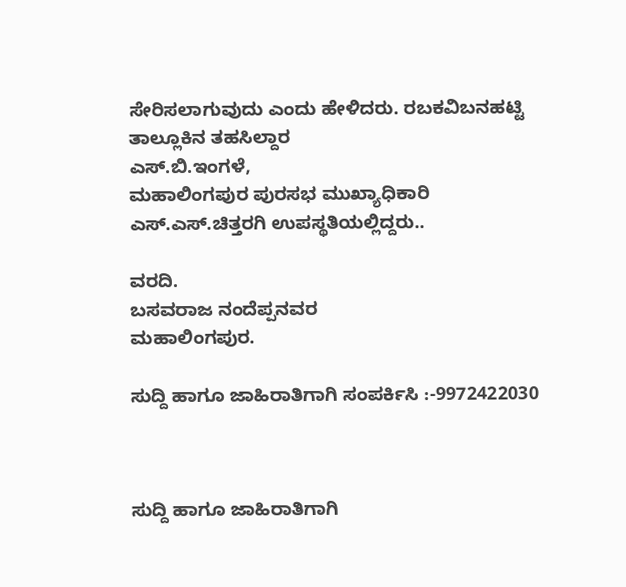ಸೇರಿಸಲಾಗುವುದು ಎಂದು ಹೇಳಿದರು. ರಬಕವಿಬನಹಟ್ಟಿ ತಾಲ್ಲೂಕಿನ ತಹಸಿಲ್ದಾರ
ಎಸ್.ಬಿ.ಇಂಗಳೆ,
ಮಹಾಲಿಂಗಪುರ ಪುರಸಭ ಮುಖ್ಯಾಧಿಕಾರಿ ಎಸ್.ಎಸ್.ಚಿತ್ತರಗಿ ಉಪಸ್ಥತಿಯಲ್ಲಿದ್ದರು..

ವರದಿ.
ಬಸವರಾಜ ನಂದೆಪ್ಪನವರ
ಮಹಾಲಿಂಗಪುರ.

ಸುದ್ದಿ ಹಾಗೂ ಜಾಹಿರಾತಿಗಾಗಿ ಸಂಪರ್ಕಿಸಿ :-9972422030



ಸುದ್ದಿ ಹಾಗೂ ಜಾಹಿರಾತಿಗಾಗಿ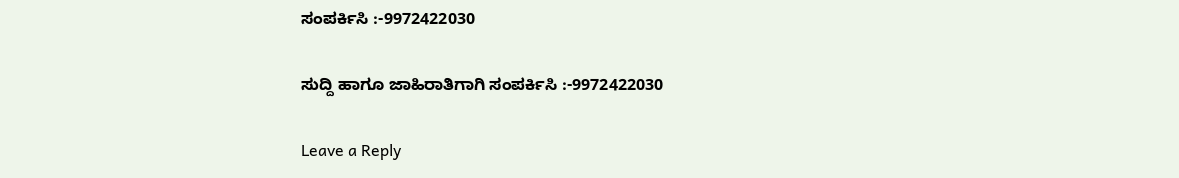ಸಂಪರ್ಕಿಸಿ :-9972422030

ಸುದ್ದಿ ಹಾಗೂ ಜಾಹಿರಾತಿಗಾಗಿ ಸಂಪರ್ಕಿಸಿ :-9972422030

Leave a Reply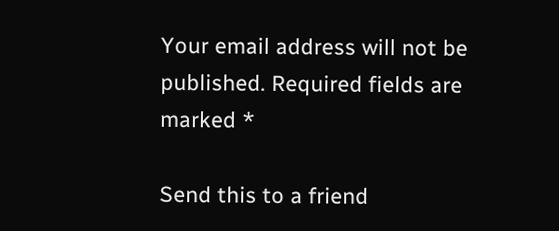Your email address will not be published. Required fields are marked *

Send this to a friend